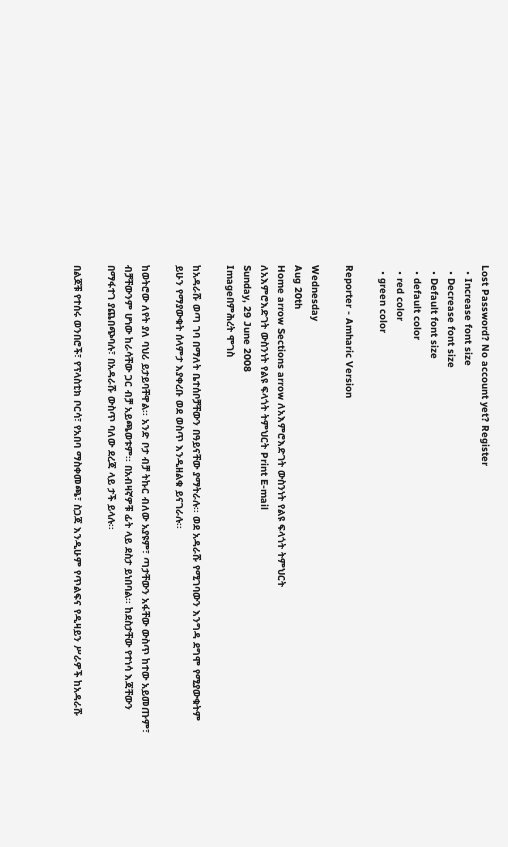Lost Password? No account yet? Register
  • Increase font size
  • Decrease font size
  • Default font size
  • default color
  • red color
  • green color

Reporter - Amharic Version

Wednesday
Aug 20th
Home arrow Sections arrow ለአእምሮእድገት ውስንነት የልዩ ፍላጎት ትምህርት
ለአእምሮእድገት ውስንነት የልዩ ፍላጎት ትምህርት Print E-mail
Sunday, 29 June 2008
Imageበምሕረት ሞገስ

ከአዳራሹ ወጣ ገባ በማለት ቤተሰቦቻቸውን በዓይናቸው ያማትራሉ፡፡ ወደ አዳራሹ የሚገባውን እንግዳ ደግሞ የሚያውቁትም ይሁን የማያውቁት ሰላምታ እያቀረቡ ወደ ወስጥ እንዲዘልቁ ይናገራሉ፡፡

ከወትሮው ለየት ያለ ባህሪ ይታይባቸዋል፡፡ አንድ ቦታ ብቻ ትኩር ብለው አያዩም፣ ጣታቸውን አፋቸው ውስጥ ከተው አይመጡም፣ ብቻቸውንም ሆነው ከራሳቸው ጋር ብቻ አይጫወቱም፡፡ በአብዛኛዎቹ ፊት ላይ ደስታ ይነበባል፡፡ ከደስታቸው የተነሳ እጃቸውን በማፋተገ ያጨበጭባሉ፣ በአዳራሹ ውስጥ ባለው ደረጃ ላይ ታች ይላሉ፡፡

በልጆቹ የተሰሩ ወንበሮች፣ የፕላስቲክ ቦርሳ፣ የአበባ ማስቀመጫ፣ ስጋጃ እንዲሁም የጥልፍና የዲዛይን ሥራዎች ከአዳራሹ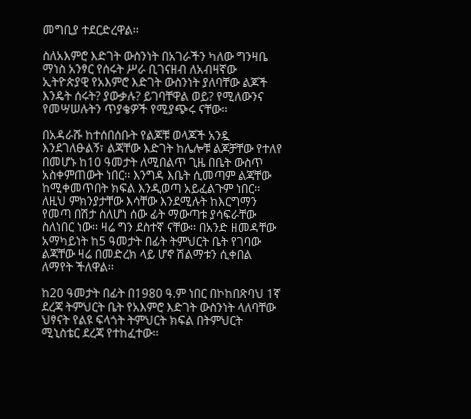መግቢያ ተደርድረዋል፡፡

ስለአእምሮ እድገት ውስንነት በአገራችን ካለው ግንዛቤ ማነስ አንፃር የሰሩት ሥራ ቢገናዘብ ለአብዛኛው ኢትዮጵያዊ የአእምሮ እድገት ውስንነት ያለባቸው ልጆች እንዴት ሰሩት? ያውቃሉ? ይገባቸዋል ወይ? የሚለውንና የመሣሠሉትን ጥያቄዎች የሚያጭሩ ናቸው፡፡

በአዳራሹ ከተሰበሰቡት የልጆቹ ወላጆች አንዷ እንደገለፁልኝ፣ ልጃቸው እድገት ከሌሎቹ ልጆቻቸው የተለየ በመሆኑ ከ10 ዓመታት ለሚበልጥ ጊዜ በቤት ውስጥ አስቀምጠውት ነበር፡፡ እንግዳ እቤት ሲመጣም ልጃቸው ከሚቀመጥበት ክፍል እንዲወጣ አይፈልጉም ነበር፡፡  ለዚህ ምክንያታቸው እሳቸው እንደሚሉት ከእርግማን የመጣ በሽታ ስለሆነ ሰው ፊት ማውጣቱ ያሳፍራቸው ስለነበር ነው፡፡ ዛሬ ግን ደስተኛ ናቸው፡፡ በአንድ ዘመዳቸው አማካይነት ከ5 ዓመታት በፊት ትምህርት ቤት የገባው ልጃቸው ዛሬ በመድረክ ላይ ሆኖ ሽልማቱን ሲቀበል ለማየት ችለዋል፡፡

ከ20 ዓመታት በፊት በ1980 ዓ.ም ነበር በኮከበጽባህ 1ኛ ደረጃ ትምህርት ቤት የአእምሮ እድገት ውስንነት ላለባቸው ህፃናት የልዩ ፍላጎት ትምህርት ክፍል በትምህርት ሚኒስቴር ደረጃ የተከፈተው፡፡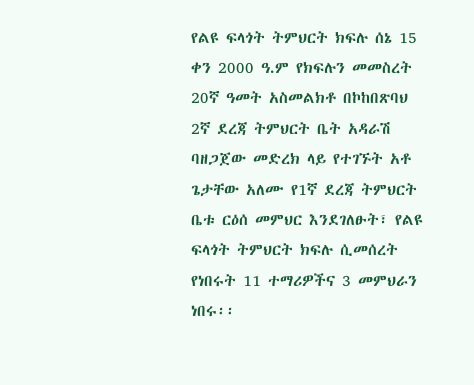የልዩ ፍላጎት ትምህርት ክፍሉ ሰኔ 15 ቀን 2000 ዓ.ም የክፍሉን መመስረት 20ኛ ዓመት አስመልክቶ በኮከበጽባህ 2ኛ ደረጃ ትምህርት ቤት አዳራሽ ባዘጋጀው መድረክ ላይ የተገኙት አቶ ጌታቸው አለሙ የ1ኛ ደረጃ ትምህርት ቤቱ ርዕሰ መምህር እንደገለፁት፣ የልዩ ፍላጎት ትምህርት ክፍሉ ሲመሰረት የነበሩት 11 ተማሪዎችና 3 መምህራን ነበሩ፡፡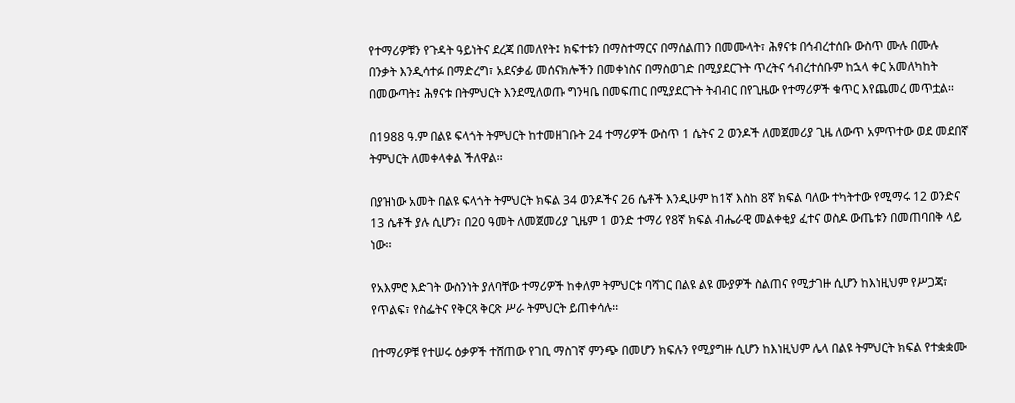የተማሪዎቹን የጉዳት ዓይነትና ደረጃ በመለየት፤ ክፍተቱን በማስተማርና በማሰልጠን በመሙላት፣ ሕፃናቱ በኅብረተሰቡ ውስጥ ሙሉ በሙሉ በንቃት እንዲሳተፉ በማድረግ፣ አደናቃፊ መሰናክሎችን በመቀነስና በማስወገድ በሚያደርጉት ጥረትና ኅብረተሰቡም ከኋላ ቀር አመለካከት በመውጣት፤ ሕፃናቱ በትምህርት እንደሚለወጡ ግንዛቤ በመፍጠር በሚያደርጉት ትብብር በየጊዜው የተማሪዎች ቁጥር እየጨመረ መጥቷል፡፡

በ1988 ዓ.ም በልዩ ፍላጎት ትምህርት ከተመዘገቡት 24 ተማሪዎች ውስጥ 1 ሴትና 2 ወንዶች ለመጀመሪያ ጊዜ ለውጥ አምጥተው ወደ መደበኛ ትምህርት ለመቀላቀል ችለዋል፡፡

በያዝነው አመት በልዩ ፍላጎት ትምህርት ክፍል 34 ወንዶችና 26 ሴቶች እንዲሁም ከ1ኛ እስከ 8ኛ ክፍል ባለው ተካትተው የሚማሩ 12 ወንድና 13 ሴቶች ያሉ ሲሆን፣ በ20 ዓመት ለመጀመሪያ ጊዜም 1 ወንድ ተማሪ የ8ኛ ክፍል ብሔራዊ መልቀቂያ ፈተና ወስዶ ውጤቱን በመጠባበቅ ላይ ነው፡፡

የአእምሮ እድገት ውስንነት ያለባቸው ተማሪዎች ከቀለም ትምህርቱ ባሻገር በልዩ ልዩ ሙያዎች ስልጠና የሚታገዙ ሲሆን ከእነዚህም የሥጋጃ፣ የጥልፍ፣ የስፌትና የቅርጻ ቅርጽ ሥራ ትምህርት ይጠቀሳሉ፡፡

በተማሪዎቹ የተሠሩ ዕቃዎች ተሸጠው የገቢ ማስገኛ ምንጭ በመሆን ክፍሉን የሚያግዙ ሲሆን ከእነዚህም ሌላ በልዩ ትምህርት ክፍል የተቋቋሙ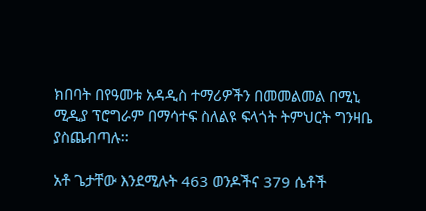ክበባት በየዓመቱ አዳዲስ ተማሪዎችን በመመልመል በሚኒ ሚዲያ ፕሮግራም በማሳተፍ ስለልዩ ፍላጎት ትምህርት ግንዛቤ ያስጨብጣሉ፡፡

አቶ ጌታቸው እንደሚሉት 463 ወንዶችና 379 ሴቶች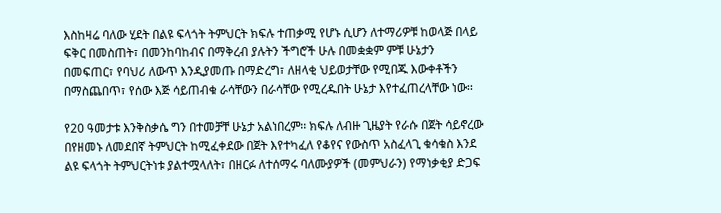እስከዛሬ ባለው ሂደት በልዩ ፍላጎት ትምህርት ክፍሉ ተጠቃሚ የሆኑ ሲሆን ለተማሪዎቹ ከወላጅ በላይ ፍቅር በመስጠት፣ በመንከባከብና በማቅረብ ያሉትን ችግሮች ሁሉ በመቋቋም ምቹ ሁኔታን በመፍጠር፣ የባህሪ ለውጥ እንዲያመጡ በማድረግ፣ ለዘላቂ ህይወታቸው የሚበጁ እውቀቶችን በማስጨበጥ፣ የሰው እጅ ሳይጠብቁ ራሳቸውን በራሳቸው የሚረዱበት ሁኔታ እየተፈጠረላቸው ነው፡፡

የ20 ዓመታቱ እንቅስቃሴ ግን በተመቻቸ ሁኔታ አልነበረም፡፡ ክፍሉ ለብዙ ጊዜያት የራሱ በጀት ሳይኖረው በየዘመኑ ለመደበኛ ትምህርት ከሚፈቀደው በጀት እየተካፈለ የቆየና የውስጥ አስፈላጊ ቁሳቁስ እንደ ልዩ ፍላጎት ትምህርትነቱ ያልተሟላለት፣ በዘርፉ ለተሰማሩ ባለሙያዎች (መምህራን) የማነቃቂያ ድጋፍ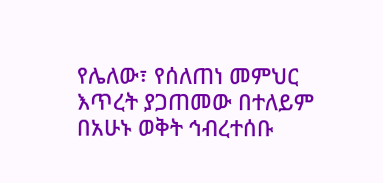የሌለው፣ የሰለጠነ መምህር እጥረት ያጋጠመው በተለይም በአሁኑ ወቅት ኅብረተሰቡ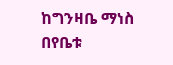ከግንዛቤ ማነስ በየቤቱ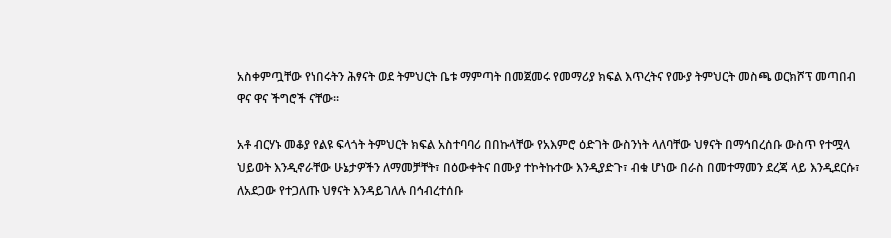አስቀምጧቸው የነበሩትን ሕፃናት ወደ ትምህርት ቤቱ ማምጣት በመጀመሩ የመማሪያ ክፍል እጥረትና የሙያ ትምህርት መስጫ ወርክሾፕ መጣበብ ዋና ዋና ችግሮች ናቸው፡፡

አቶ ብርሃኑ መቆያ የልዩ ፍላጎት ትምህርት ክፍል አስተባባሪ በበኩላቸው የአእምሮ ዕድገት ውስንነት ላለባቸው ህፃናት በማኅበረሰቡ ውስጥ የተሟላ ህይወት እንዲኖራቸው ሁኔታዎችን ለማመቻቸት፣ በዕውቀትና በሙያ ተኮትኩተው እንዲያድጉ፣ ብቁ ሆነው በራስ በመተማመን ደረጃ ላይ እንዲደርሱ፣ ለአደጋው የተጋለጡ ህፃናት እንዳይገለሉ በኅብረተሰቡ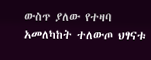ውስጥ ያለው የተዛባ አመለካከት ተለውጦ ህፃናቱ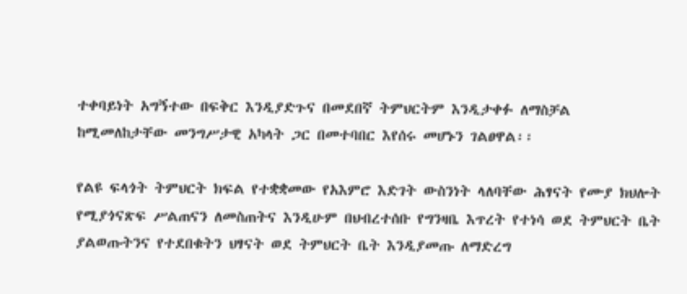ተቀባይነት አግኝተው በፍቅር እንዲያድጉና በመደበኛ ትምህርትም እንዲታቀፉ ለማስቻል ከሚመለከታቸው መንግሥታዊ አካላት ጋር በመተባበር እየሰሩ መሆኑን ገልፀዋል፡፡

የልዩ ፍላጎት ትምህርት ክፍል የተቋቋመው የአእምሮ እድገት ውስንነት ላለባቸው ሕፃናት የሙያ ክህሎት የሚያጎናጽፍ ሥልጠናን ለመስጠትና እንዲሁም በህብረተሰቡ የግንዛቤ እጥረት የተነሳ ወደ ትምህርት ቤት ያልወጡትንና የተደበቁትን ህፃናት ወደ ትምህርት ቤት እንዲያመጡ ለማድረግ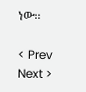ነው፡፡

< Prev   Next >